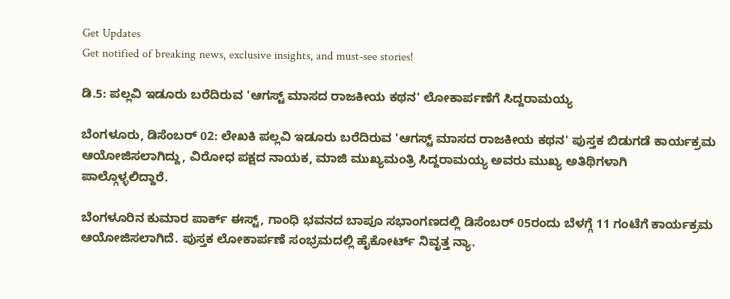Get Updates
Get notified of breaking news, exclusive insights, and must-see stories!

ಡಿ.5: ಪಲ್ಲವಿ ಇಡೂರು ಬರೆದಿರುವ 'ಆಗಸ್ಟ್ ಮಾಸದ ರಾಜಕೀಯ ಕಥನ' ಲೋಕಾರ್ಪಣೆಗೆ ಸಿದ್ದರಾಮಯ್ಯ

ಬೆಂಗಳೂರು, ಡಿಸೆಂಬರ್ 02: ಲೇಖಕಿ ಪಲ್ಲವಿ ಇಡೂರು ಬರೆದಿರುವ 'ಆಗಸ್ಟ್ ಮಾಸದ ರಾಜಕೀಯ ಕಥನ' ಪುಸ್ತಕ ಬಿಡುಗಡೆ ಕಾರ್ಯಕ್ರಮ ಆಯೋಜಿಸಲಾಗಿದ್ದು, ವಿರೋಧ ಪಕ್ಷದ ನಾಯಕ, ಮಾಜಿ ಮುಖ್ಯಮಂತ್ರಿ ಸಿದ್ದರಾಮಯ್ಯ ಅವರು ಮುಖ್ಯ ಅತಿಥಿಗಳಾಗಿ ಪಾಲ್ಗೊಳ್ಳಲಿದ್ದಾರೆ.

ಬೆಂಗಳೂರಿನ ಕುಮಾರ ಪಾರ್ಕ್ ಈಸ್ಟ್, ಗಾಂಧಿ ಭವನದ ಬಾಪೂ ಸಭಾಂಗಣದಲ್ಲಿ ಡಿಸೆಂಬರ್ 05ರಂದು ಬೆಳಗ್ಗೆ 11 ಗಂಟೆಗೆ ಕಾರ್ಯಕ್ರಮ ಆಯೋಜಿಸಲಾಗಿದೆ. ಪುಸ್ತಕ ಲೋಕಾರ್ಪಣೆ ಸಂಭ್ರಮದಲ್ಲಿ ಹೈಕೋರ್ಟ್ ನಿವೃತ್ತ ನ್ಯಾ.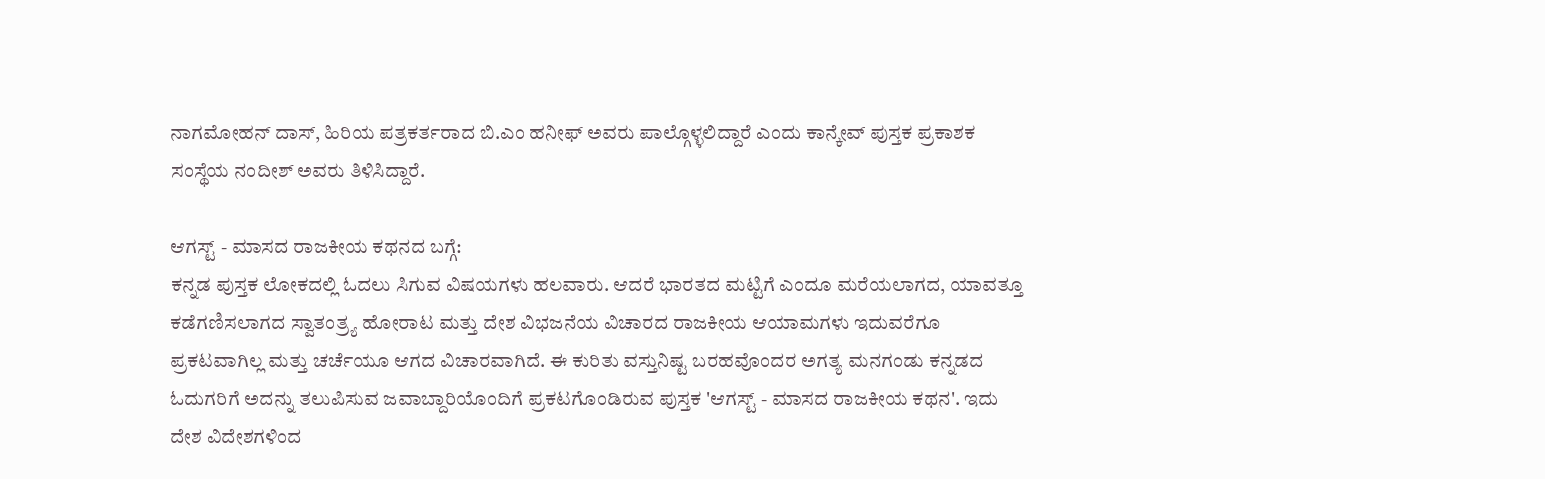ನಾಗಮೋಹನ್ ದಾಸ್, ಹಿರಿಯ ಪತ್ರಕರ್ತರಾದ ಬಿ.ಎಂ ಹನೀಫ್ ಅವರು ಪಾಲ್ಗೊಳ್ಳಲಿದ್ದಾರೆ ಎಂದು ಕಾನ್ಕೇವ್ ಪುಸ್ತಕ ಪ್ರಕಾಶಕ ಸಂಸ್ಥೆಯ ನಂದೀಶ್ ಅವರು ತಿಳಿಸಿದ್ದಾರೆ.

ಆಗಸ್ಟ್ - ಮಾಸದ ರಾಜಕೀಯ ಕಥನದ ಬಗ್ಗೆ:
ಕನ್ನಡ ಪುಸ್ತಕ ಲೋಕದಲ್ಲಿ ಓದಲು ಸಿಗುವ ವಿಷಯಗಳು ಹಲವಾರು. ಆದರೆ ಭಾರತದ ಮಟ್ಟಿಗೆ ಎಂದೂ ಮರೆಯಲಾಗದ, ಯಾವತ್ತೂ ಕಡೆಗಣಿಸಲಾಗದ ಸ್ವಾತಂತ್ರ್ಯ ಹೋರಾಟ ಮತ್ತು ದೇಶ ವಿಭಜನೆಯ ವಿಚಾರದ ರಾಜಕೀಯ ಆಯಾಮಗಳು ಇದುವರೆಗೂ ಪ್ರಕಟವಾಗಿಲ್ಲ ಮತ್ತು ಚರ್ಚೆಯೂ ಆಗದ ವಿಚಾರವಾಗಿದೆ. ಈ ಕುರಿತು ವಸ್ತುನಿಷ್ಟ ಬರಹವೊಂದರ ಅಗತ್ಯ ಮನಗಂಡು ಕನ್ನಡದ ಓದುಗರಿಗೆ ಅದನ್ನು ತಲುಪಿಸುವ ಜವಾಬ್ದಾರಿಯೊಂದಿಗೆ ಪ್ರಕಟಗೊಂಡಿರುವ ಪುಸ್ತಕ 'ಆಗಸ್ಟ್ - ಮಾಸದ ರಾಜಕೀಯ ಕಥನ'. ಇದು ದೇಶ ವಿದೇಶಗಳಿಂದ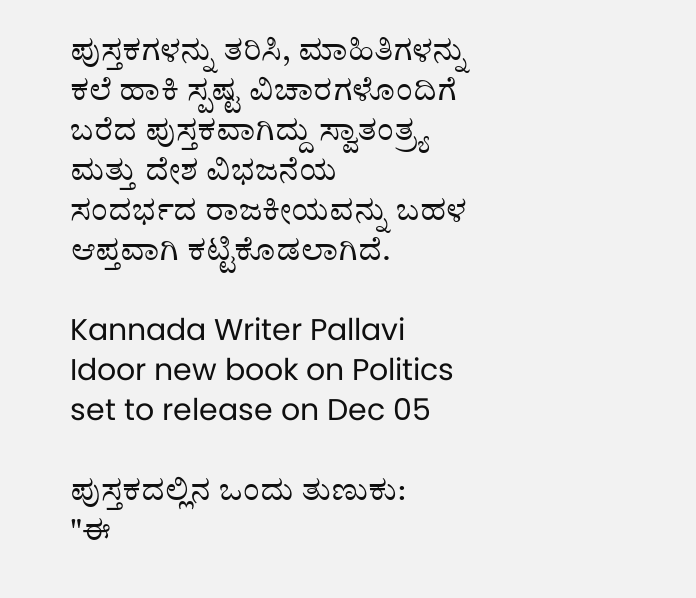ಪುಸ್ತಕಗಳನ್ನು ತರಿಸಿ, ಮಾಹಿತಿಗಳನ್ನು ಕಲೆ ಹಾಕಿ ಸ್ಪಷ್ಟ ವಿಚಾರಗಳೊಂದಿಗೆ ಬರೆದ ಪುಸ್ತಕವಾಗಿದ್ದು ಸ್ವಾತಂತ್ರ್ಯ ಮತ್ತು ದೇಶ ವಿಭಜನೆಯ ಸಂದರ್ಭದ ರಾಜಕೀಯವನ್ನು ಬಹಳ ಆಪ್ತವಾಗಿ ಕಟ್ಟಿಕೊಡಲಾಗಿದೆ.

Kannada Writer Pallavi Idoor new book on Politics set to release on Dec 05

ಪುಸ್ತಕದಲ್ಲಿನ ಒಂದು ತುಣುಕು:
"ಈ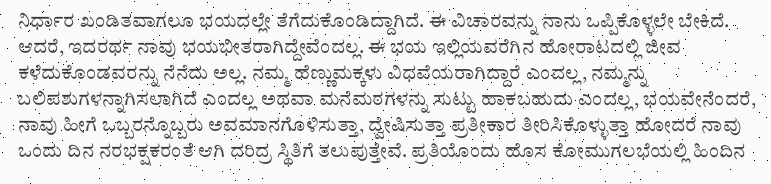ನಿರ್ಧಾರ ಖಂಡಿತವಾಗಲೂ ಭಯದಲ್ಲೇ ತೆಗೆದುಕೊಂಡಿದ್ದಾಗಿದೆ. ಈ ವಿಚಾರವನ್ನು ನಾನು ಒಪ್ಪಿಕೊಳ್ಳಲೇ ಬೇಕಿದೆ. ಆದರೆ, ಇದರರ್ಥ ನಾವು ಭಯಭೀತರಾಗಿದ್ದೇವೆಂದಲ್ಲ. ಈ ಭಯ ಇಲ್ಲಿಯವರೆಗಿನ ಹೋರಾಟದಲ್ಲಿ ಜೀವ ಕಳೆದುಕೊಂಡವರನ್ನು ನೆನೆದು ಅಲ್ಲ. ನಮ್ಮ ಹೆಣ್ಣುಮಕ್ಕಳು ವಿಧವೆಯರಾಗಿದ್ದಾರೆ ಎಂದಲ್ಲ, ನಮ್ಮನ್ನು ಬಲಿಪಶುಗಳನ್ನಾಗಿಸಲಾಗಿದೆ ಎಂದಲ್ಲ ಅಥವಾ ಮನೆಮಠಗಳನ್ನು ಸುಟ್ಟು ಹಾಕಬಹುದು ಎಂದಲ್ಲ, ಭಯವೇನೆಂದರೆ, ನಾವು ಹೀಗೆ ಒಬ್ಬರನ್ನೊಬ್ಬರು ಅವಮಾನಗೊಳಿಸುತ್ತಾ, ದ್ವೇಷಿಸುತ್ತಾ ಪ್ರತೀಕಾರ ತೀರಿಸಿಕೊಳ್ಳುತ್ತಾ ಹೋದರೆ ನಾವು ಒಂದು ದಿನ ನರಭಕ್ಷಕರಂತೆ ಆಗಿ ದರಿದ್ರ ಸ್ಥಿತಿಗೆ ತಲುಪುತ್ತೇವೆ. ಪ್ರತಿಯೊಂದು ಹೊಸ ಕೋಮುಗಲಭೆಯಲ್ಲಿ ಹಿಂದಿನ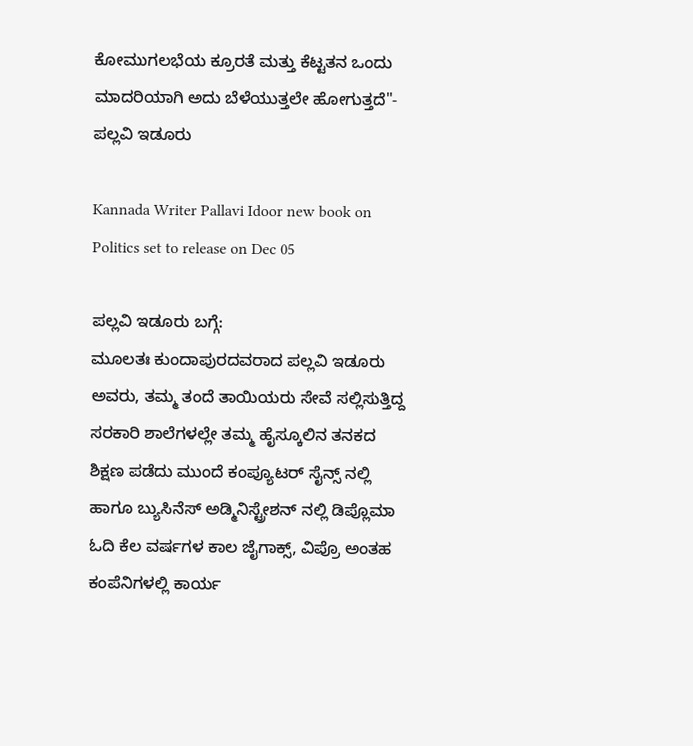ಕೋಮುಗಲಭೆಯ ಕ್ರೂರತೆ ಮತ್ತು ಕೆಟ್ಟತನ ಒಂದು ಮಾದರಿಯಾಗಿ ಅದು ಬೆಳೆಯುತ್ತಲೇ ಹೋಗುತ್ತದೆ"- ಪಲ್ಲವಿ ಇಡೂರು

Kannada Writer Pallavi Idoor new book on Politics set to release on Dec 05

ಪಲ್ಲವಿ ಇಡೂರು ಬಗ್ಗೆ:
ಮೂಲತಃ ಕುಂದಾಪುರದವರಾದ ಪಲ್ಲವಿ ಇಡೂರು ಅವರು, ತಮ್ಮ ತಂದೆ ತಾಯಿಯರು ಸೇವೆ ಸಲ್ಲಿಸುತ್ತಿದ್ದ ಸರಕಾರಿ ಶಾಲೆಗಳಲ್ಲೇ ತಮ್ಮ ಹೈಸ್ಕೂಲಿನ ತನಕದ ಶಿಕ್ಷಣ ಪಡೆದು ಮುಂದೆ ಕಂಪ್ಯೂಟರ್ ಸೈನ್ಸ್ ನಲ್ಲಿ ಹಾಗೂ ಬ್ಯುಸಿನೆಸ್ ಅಡ್ಮಿನಿಸ್ಟ್ರೇಶನ್ ನಲ್ಲಿ ಡಿಪ್ಲೊಮಾ ಓದಿ ಕೆಲ ವರ್ಷಗಳ ಕಾಲ ಜೈಗಾಕ್ಸ್, ವಿಪ್ರೊ ಅಂತಹ ಕಂಪೆನಿಗಳಲ್ಲಿ ಕಾರ್ಯ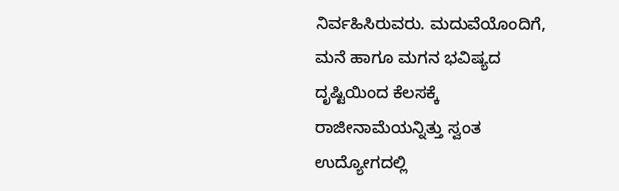ನಿರ್ವಹಿಸಿರುವರು. ಮದುವೆಯೊಂದಿಗೆ, ಮನೆ ಹಾಗೂ ಮಗನ ಭವಿಷ್ಯದ ದೃಷ್ಟಿಯಿಂದ ಕೆಲಸಕ್ಕೆ ರಾಜೀನಾಮೆಯನ್ನಿತ್ತು ಸ್ವಂತ ಉದ್ಯೋಗದಲ್ಲಿ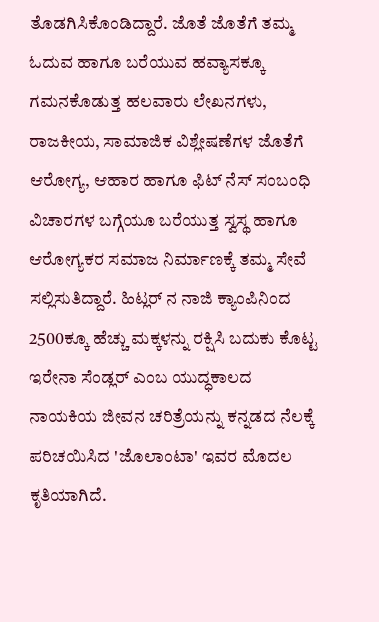ತೊಡಗಿಸಿಕೊಂಡಿದ್ದಾರೆ. ಜೊತೆ ಜೊತೆಗೆ ತಮ್ಮ ಓದುವ ಹಾಗೂ ಬರೆಯುವ ಹವ್ಯಾಸಕ್ಕೂ ಗಮನಕೊಡುತ್ತ ಹಲವಾರು ಲೇಖನಗಳು, ರಾಜಕೀಯ, ಸಾಮಾಜಿಕ ವಿಶ್ಲೇಷಣೆಗಳ ಜೊತೆಗೆ ಆರೋಗ್ಯ, ಆಹಾರ ಹಾಗೂ ಫಿಟ್ ನೆಸ್ ಸಂಬಂಧಿ ವಿಚಾರಗಳ ಬಗ್ಗೆಯೂ ಬರೆಯುತ್ತ ಸ್ವಸ್ಥ ಹಾಗೂ ಆರೋಗ್ಯಕರ ಸಮಾಜ ನಿರ್ಮಾಣಕ್ಕೆ ತಮ್ಮ ಸೇವೆ ಸಲ್ಲಿಸುತಿದ್ದಾರೆ. ಹಿಟ್ಲರ್ ನ ನಾಜಿ ಕ್ಯಾಂಪಿನಿಂದ 2500ಕ್ಕೂ ಹೆಚ್ಚು ಮಕ್ಕಳನ್ನು ರಕ್ಷಿಸಿ ಬದುಕು ಕೊಟ್ಟ ಇರೇನಾ ಸೆಂಡ್ಲರ್ ಎಂಬ ಯುದ್ಧಕಾಲದ ನಾಯಕಿಯ ಜೀವನ ಚರಿತ್ರೆಯನ್ನು ಕನ್ನಡದ ನೆಲಕ್ಕೆ ಪರಿಚಯಿಸಿದ 'ಜೊಲಾಂಟಾ' ಇವರ ಮೊದಲ ಕೃತಿಯಾಗಿದೆ.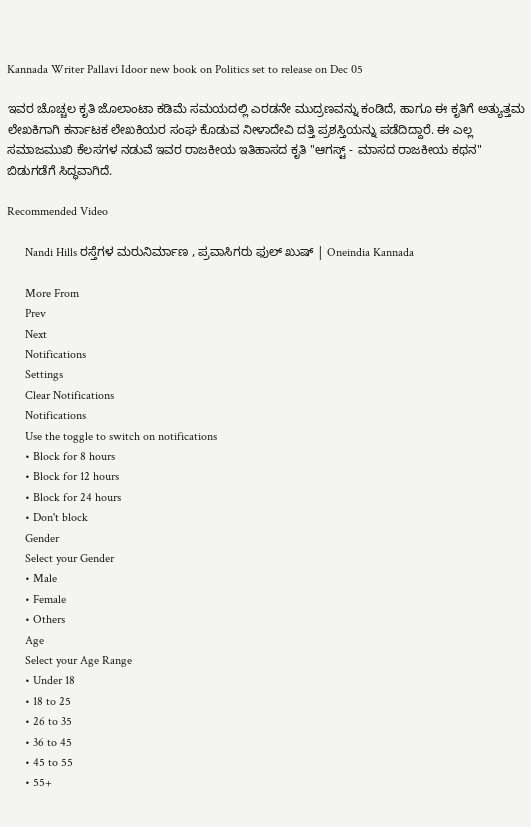Kannada Writer Pallavi Idoor new book on Politics set to release on Dec 05

ಇವರ ಚೊಚ್ಚಲ ಕೃತಿ ಜೊಲಾಂಟಾ ಕಡಿಮೆ ಸಮಯದಲ್ಲಿ ಎರಡನೇ ಮುದ್ರಣವನ್ನು ಕಂಡಿದೆ, ಹಾಗೂ ಈ ಕೃತಿಗೆ ಅತ್ಯುತ್ತಮ ಲೇಖಕಿಗಾಗಿ ಕರ್ನಾಟಕ ಲೇಖಕಿಯರ ಸಂಘ ಕೊಡುವ ನೀಳಾದೇವಿ ದತ್ತಿ ಪ್ರಶಸ್ತಿಯನ್ನು ಪಡೆದಿದ್ದಾರೆ. ಈ ಎಲ್ಲ ಸಮಾಜಮುಖಿ ಕೆಲಸಗಳ ನಡುವೆ ಇವರ ರಾಜಕೀಯ ಇತಿಹಾಸದ ಕೃತಿ "ಆಗಸ್ಟ್ - ಮಾಸದ ರಾಜಕೀಯ ಕಥನ" ಬಿಡುಗಡೆಗೆ ಸಿದ್ಧವಾಗಿದೆ.

Recommended Video

      Nandi Hills ರಸ್ತೆಗಳ ಮರುನಿರ್ಮಾಣ , ಪ್ರವಾಸಿಗರು ಫುಲ್ ಖುಷ್ | Oneindia Kannada

      More From
      Prev
      Next
      Notifications
      Settings
      Clear Notifications
      Notifications
      Use the toggle to switch on notifications
      • Block for 8 hours
      • Block for 12 hours
      • Block for 24 hours
      • Don't block
      Gender
      Select your Gender
      • Male
      • Female
      • Others
      Age
      Select your Age Range
      • Under 18
      • 18 to 25
      • 26 to 35
      • 36 to 45
      • 45 to 55
      • 55+